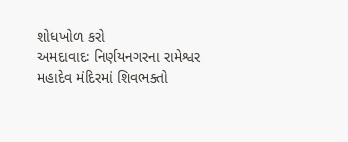શોધખોળ કરો
અમદાવાદઃ નિર્ણયનગરના રામેશ્વર મહાદેવ મંદિરમાં શિવભક્તો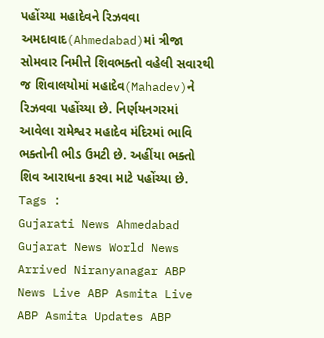પહોંચ્યા મહાદેવને રિઝવવા
અમદાવાદ(Ahmedabad)માં ત્રીજા સોમવાર નિમીત્તે શિવભક્તો વહેલી સવારથી જ શિવાલયોમાં મહાદેવ(Mahadev)ને રિઝવવા પહોંચ્યા છે. નિર્ણયનગરમાં આવેલા રામેશ્વર મહાદેવ મંદિરમાં ભાવિ ભક્તોની ભીડ ઉમટી છે. અહીંયા ભક્તો શિવ આરાધના કરવા માટે પહોંચ્યા છે.
Tags :
Gujarati News Ahmedabad Gujarat News World News Arrived Niranyanagar ABP News Live ABP Asmita Live ABP Asmita Updates ABP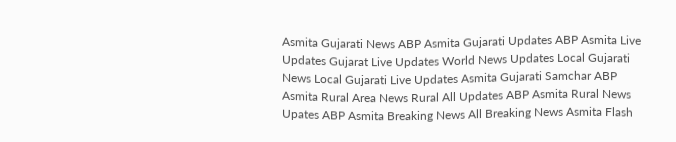Asmita Gujarati News ABP Asmita Gujarati Updates ABP Asmita Live Updates Gujarat Live Updates World News Updates Local Gujarati News Local Gujarati Live Updates Asmita Gujarati Samchar ABP Asmita Rural Area News Rural All Updates ABP Asmita Rural News Upates ABP Asmita Breaking News All Breaking News Asmita Flash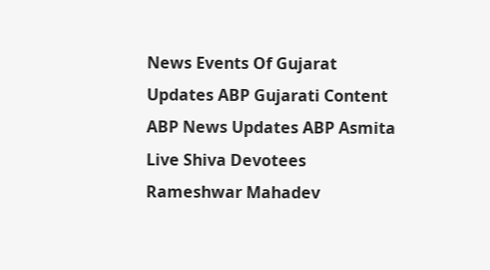News Events Of Gujarat Updates ABP Gujarati Content ABP News Updates ABP Asmita Live Shiva Devotees Rameshwar Mahadev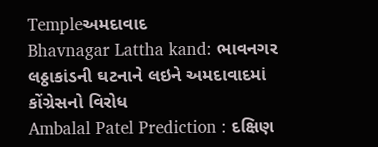Templeઅમદાવાદ
Bhavnagar Lattha kand: ભાવનગર લઠ્ઠાકાંડની ઘટનાને લઇને અમદાવાદમાં કોંગ્રેસનો વિરોધ
Ambalal Patel Prediction : દક્ષિણ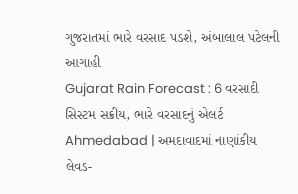ગુજરાતમાં ભારે વરસાદ પડશે, અંબાલાલ પટેલની આગાહી
Gujarat Rain Forecast : 6 વરસાદી સિસ્ટમ સક્રીય, ભારે વરસાદનું એલર્ટ
Ahmedabad | અમદાવાદમાં નાણાંકીય લેવડ-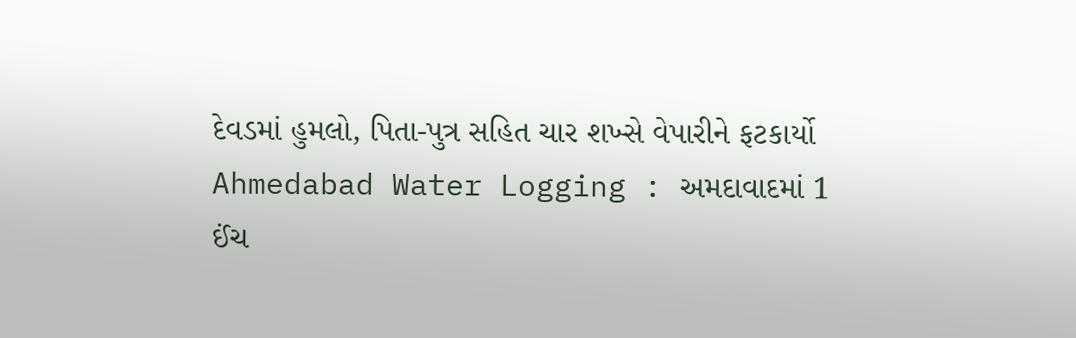દેવડમાં હુમલો, પિતા-પુત્ર સહિત ચાર શખ્સે વેપારીને ફટકાર્યો
Ahmedabad Water Logging : અમદાવાદમાં 1 ઈંચ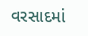વરસાદમાં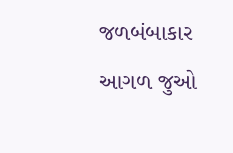જળબંબાકાર
આગળ જુઓ